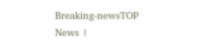Breaking-newsTOP News ।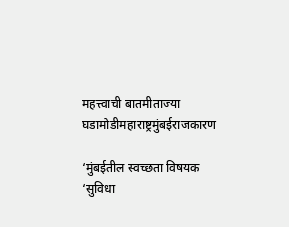महत्त्वाची बातमीताज्या घडामोडीमहाराष्ट्रमुंबईराजकारण

‘मुंबईतील स्वच्छता विषयक ‘सुविधा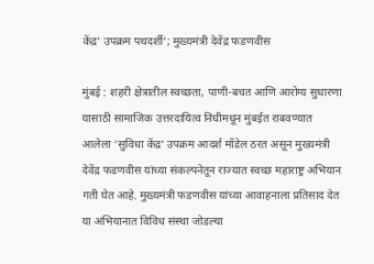केंद्र’ उपक्रम पथदर्शी’; मुख्यमंत्री देवेंद्र फडणवीस

मुंबई : शहरी क्षेत्रातील स्वच्छता, पाणी-बचत आणि आरोग्य सुधारणा यासाठी सामाजिक उत्तरदायित्व निधीमधून मुंबईत राबवण्यात आलेला ‘सुविधा केंद्र’ उपक्रम आदर्श मॉडेल ठरत असून मुख्यमंत्री देवेंद्र फडणवीस यांच्या संकल्पनेतून राज्यात स्वच्छ महाराष्ट्र अभियान गती घेत आहे. मुख्यमंत्री फडणवीस यांच्या आवाहनाला प्रतिसाद देत या अभियानात विविध संस्था जोडल्या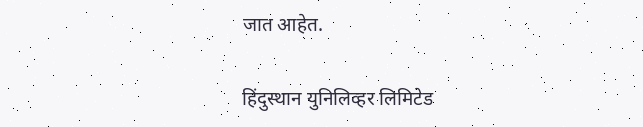जात आहेत.

हिंदुस्थान युनिलिव्हर लिमिटेड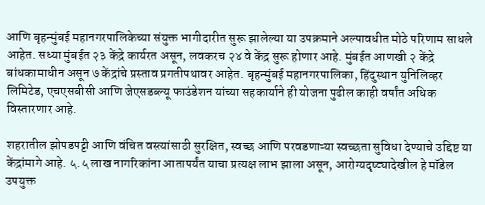आणि बृहन्मुंबई महानगरपालिकेच्या संयुक्त भागीदारीत सुरू झालेल्या या उपक्रमाने अल्पावधीत मोठे परिणाम साधले आहेत. सध्या मुंबईत २३ केंद्रे कार्यरत असून, लवकरच २४ वे केंद्र सुरू होणार आहे. मुंबईत आणखी २ केंद्रे बांधकामाधीन असून ७ केंद्रांचे प्रस्ताव प्रगतीपथावर आहेत. बृहन्मुंबई महानगरपालिका, हिंदुस्थान युनिलिव्हर लिमिटेड, एचएसबीसी आणि जेएसडब्ल्यू फाउंडेशन यांच्या सहकार्याने ही योजना पुढील काही वर्षांत अधिक विस्तारणार आहे.

शहरातील झोपडपट्टी आणि वंचित वस्त्यांसाठी सुरक्षित, स्वच्छ आणि परवडणाऱ्या स्वच्छता सुविधा देण्याचे उद्दिष्ट या केंद्रांमागे आहे. ५.५ लाख नागरिकांना आतापर्यंत याचा प्रत्यक्ष लाभ झाला असून, आरोग्यदृष्ट्यादेखील हे मॉडेल उपयुक्त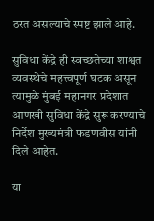ठरत असल्याचे स्पष्ट झाले आहे.

सुविधा केंद्रे ही स्वच्छतेच्या शाश्वत व्यवस्थेचे महत्त्वपूर्ण घटक असून त्यामुळे मुंबई महानगर प्रदेशात आणखी सुविधा केंद्रे सुरू करण्याचे निर्देश मुख्यमंत्री फडणवीस यांनी दिले आहेत.

या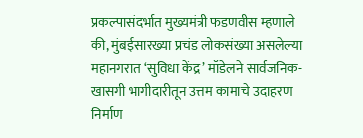प्रकल्पासंदर्भात मुख्यमंत्री फडणवीस म्हणाले की, मुंबईसारख्या प्रचंड लोकसंख्या असलेल्या महानगरात ‘सुविधा केंद्र’ मॉडेलने सार्वजनिक-खासगी भागीदारीतून उत्तम कामाचे उदाहरण निर्माण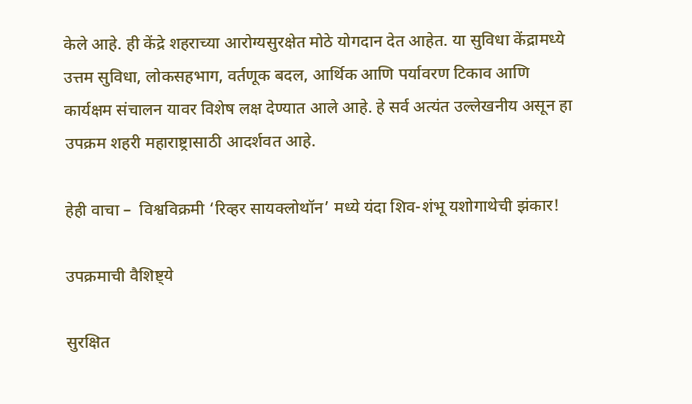केले आहे. ही केंद्रे शहराच्या आरोग्यसुरक्षेत मोठे योगदान देत आहेत. या सुविधा केंद्रामध्ये उत्तम सुविधा, लोकसहभाग, वर्तणूक बदल, आर्थिक आणि पर्यावरण टिकाव आणि कार्यक्षम संचालन यावर विशेष लक्ष देण्यात आले आहे. हे सर्व अत्यंत उल्लेखनीय असून हा उपक्रम शहरी महाराष्ट्रासाठी आदर्शवत आहे.

हेही वाचा –  विश्वविक्रमी ‘रिव्हर सायक्लोथॉन’ मध्ये यंदा शिव-शंभू यशोगाथेची झंकार!

उपक्रमाची वैशिष्ट्ये

सुरक्षित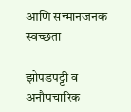आणि सन्मानजनक स्वच्छता

झोपडपट्टी व अनौपचारिक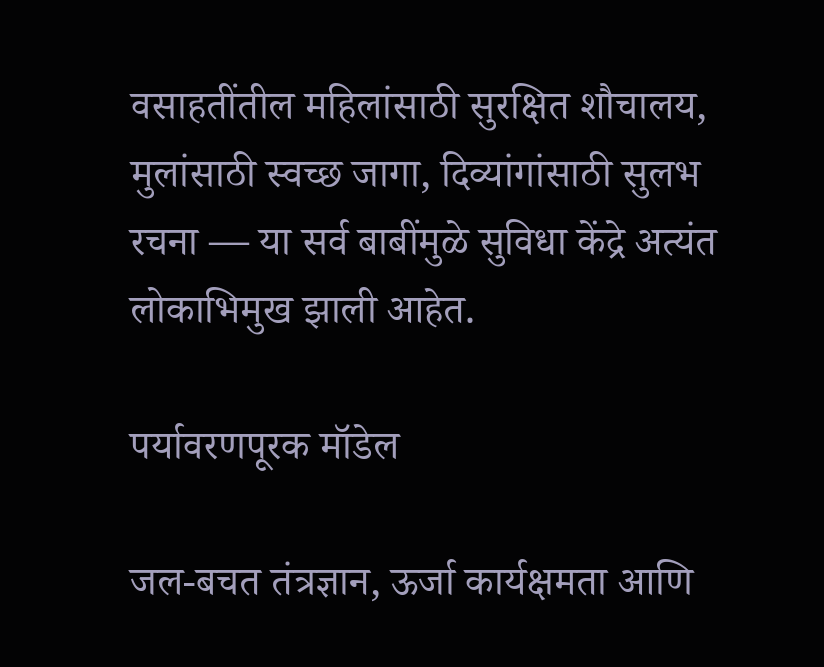वसाहतींतील महिलांसाठी सुरक्षित शौचालय, मुलांसाठी स्वच्छ जागा, दिव्यांगांसाठी सुलभ रचना — या सर्व बाबींमुळे सुविधा केंद्रे अत्यंत लोकाभिमुख झाली आहेत.

पर्यावरणपूरक मॉडेल

जल-बचत तंत्रज्ञान, ऊर्जा कार्यक्षमता आणि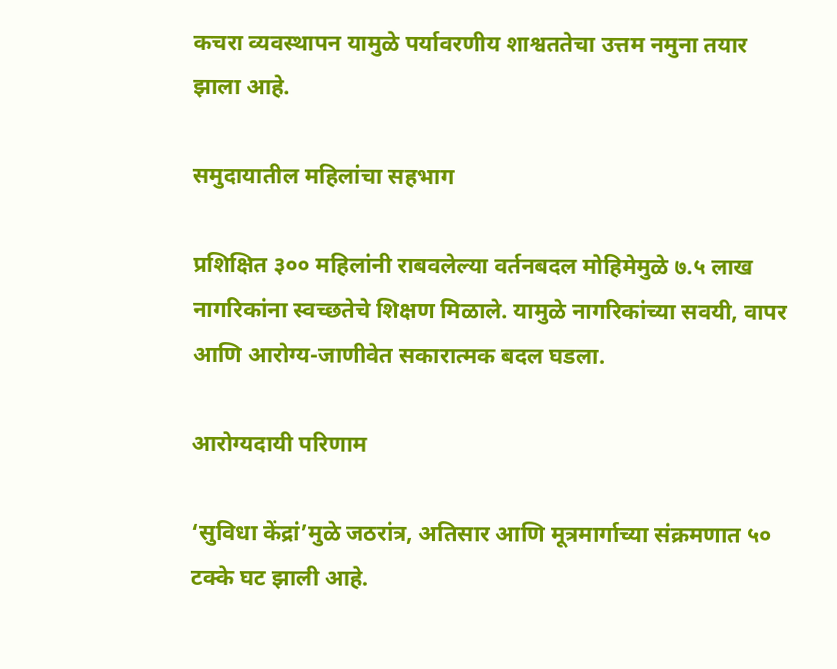कचरा व्यवस्थापन यामुळे पर्यावरणीय शाश्वततेचा उत्तम नमुना तयार झाला आहे.

समुदायातील महिलांचा सहभाग

प्रशिक्षित ३०० महिलांनी राबवलेल्या वर्तनबदल मोहिमेमुळे ७.५ लाख नागरिकांना स्वच्छतेचे शिक्षण मिळाले. यामुळे नागरिकांच्या सवयी, वापर आणि आरोग्य-जाणीवेत सकारात्मक बदल घडला.

आरोग्यदायी परिणाम

‘सुविधा केंद्रां’मुळे जठरांत्र, अतिसार आणि मूत्रमार्गाच्या संक्रमणात ५० टक्के घट झाली आहे.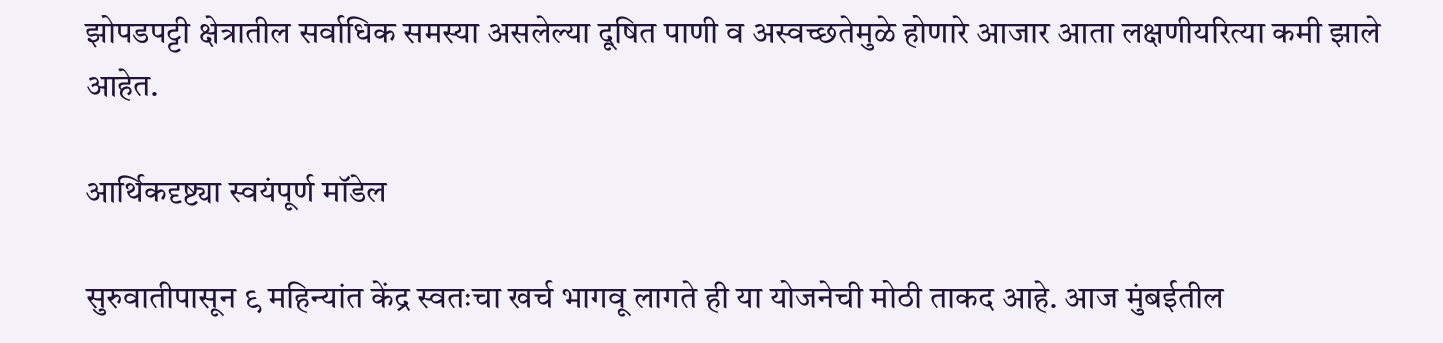झोपडपट्टी क्षेत्रातील सर्वाधिक समस्या असलेल्या दूषित पाणी व अस्वच्छतेमुळे होणारे आजार आता लक्षणीयरित्या कमी झाले आहेत.

आर्थिकदृष्ट्या स्वयंपूर्ण मॉडेल

सुरुवातीपासून ९ महिन्यांत केंद्र स्वतःचा खर्च भागवू लागते ही या योजनेची मोठी ताकद आहे. आज मुंबईतील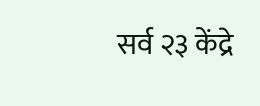सर्व २३ केंद्रे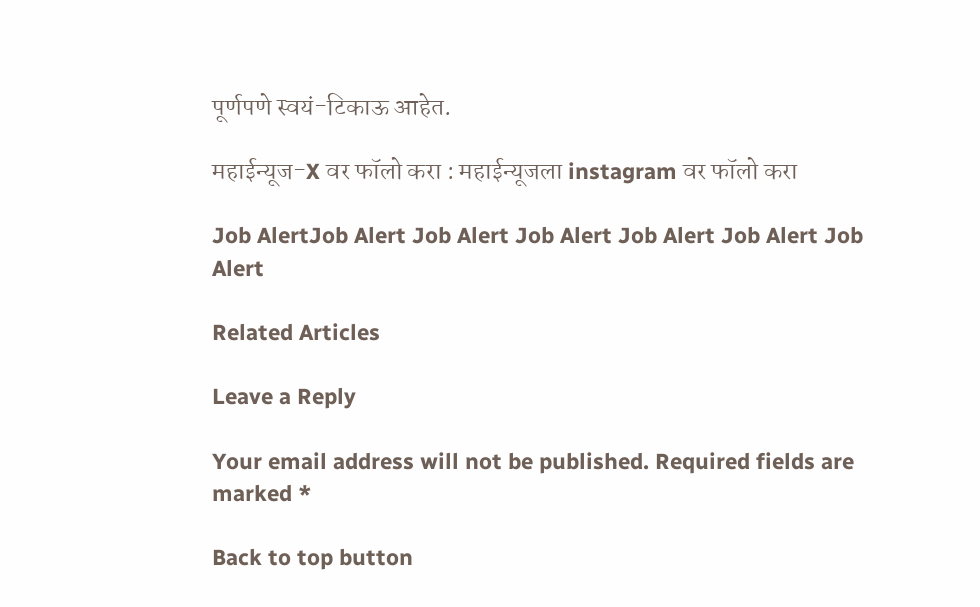पूर्णपणे स्वयं-टिकाऊ आहेत.

महाईन्यूज-X वर फॉलो करा : महाईन्यूजला instagram वर फॉलो करा

Job AlertJob Alert Job Alert Job Alert Job Alert Job Alert Job Alert

Related Articles

Leave a Reply

Your email address will not be published. Required fields are marked *

Back to top button